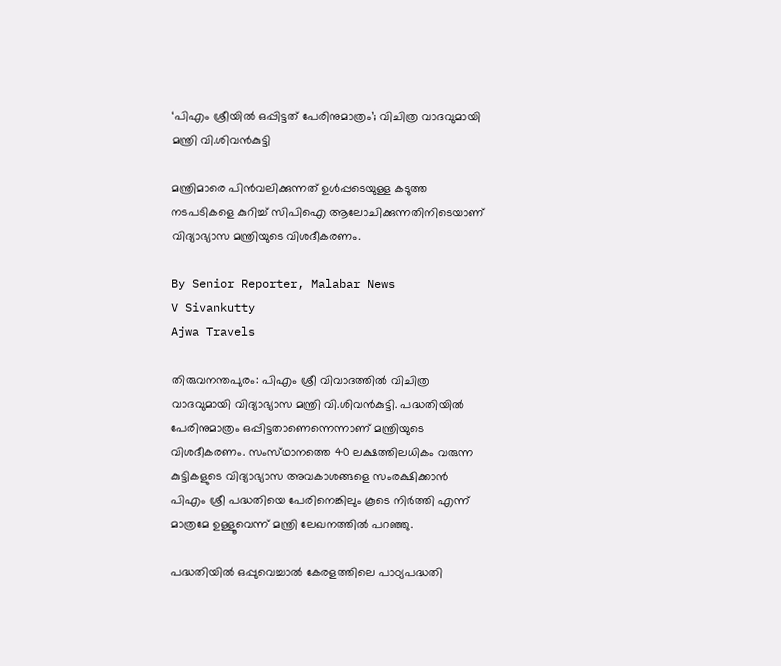‘പിഎം ശ്രീയിൽ ഒപ്പിട്ടത് പേരിനുമാത്രം’; വിചിത്ര വാദവുമായി മന്ത്രി വി.ശിവൻകുട്ടി

മന്ത്രിമാരെ പിൻവലിക്കുന്നത് ഉൾപ്പടെയുള്ള കടുത്ത നടപടികളെ കുറിച്ച് സിപിഐ ആലോചിക്കുന്നതിനിടെയാണ് വിദ്യാഭ്യാസ മന്ത്രിയുടെ വിശദീകരണം.

By Senior Reporter, Malabar News
V Sivankutty
Ajwa Travels

തിരുവനന്തപുരം: പിഎം ശ്രീ വിവാദത്തിൽ വിചിത്ര വാദവുമായി വിദ്യാഭ്യാസ മന്ത്രി വി.ശിവൻകുട്ടി. പദ്ധതിയിൽ പേരിനുമാത്രം ഒപ്പിട്ടതാണെന്നെന്നാണ് മന്ത്രിയുടെ വിശദീകരണം. സംസ്‌ഥാനത്തെ 40 ലക്ഷത്തിലധികം വരുന്ന കുട്ടികളുടെ വിദ്യാഭ്യാസ അവകാശങ്ങളെ സംരക്ഷിക്കാൻ പിഎം ശ്രീ പദ്ധതിയെ പേരിനെങ്കിലും കൂടെ നിർത്തി എന്ന് മാത്രമേ ഉള്ളൂവെന്ന് മന്ത്രി ലേഖനത്തിൽ പറഞ്ഞു.

പദ്ധതിയിൽ ഒപ്പുവെച്ചാൽ കേരളത്തിലെ പാഠ്യപദ്ധതി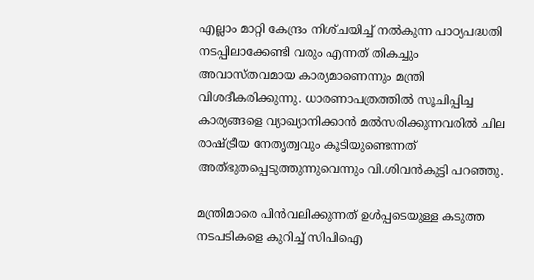എല്ലാം മാറ്റി കേന്ദ്രം നിശ്‌ചയിച്ച് നൽകുന്ന പാഠ്യപദ്ധതി നടപ്പിലാക്കേണ്ടി വരും എന്നത് തികച്ചും അവാസ്‌തവമായ കാര്യമാണെന്നും മന്ത്രി വിശദീകരിക്കുന്നു. ധാരണാപത്രത്തിൽ സൂചിപ്പിച്ച കാര്യങ്ങളെ വ്യാഖ്യാനിക്കാൻ മൽസരിക്കുന്നവരിൽ ചില രാഷ്‌ട്രീയ നേതൃത്വവും കൂടിയുണ്ടെന്നത് അത്‌ഭുതപ്പെടുത്തുന്നുവെന്നും വി.ശിവൻകുട്ടി പറഞ്ഞു.

മന്ത്രിമാരെ പിൻവലിക്കുന്നത് ഉൾപ്പടെയുള്ള കടുത്ത നടപടികളെ കുറിച്ച് സിപിഐ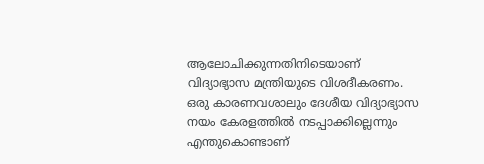ആലോചിക്കുന്നതിനിടെയാണ് വിദ്യാഭ്യാസ മന്ത്രിയുടെ വിശദീകരണം. ഒരു കാരണവശാലും ദേശീയ വിദ്യാഭ്യാസ നയം കേരളത്തിൽ നടപ്പാക്കില്ലെന്നും എന്തുകൊണ്ടാണ്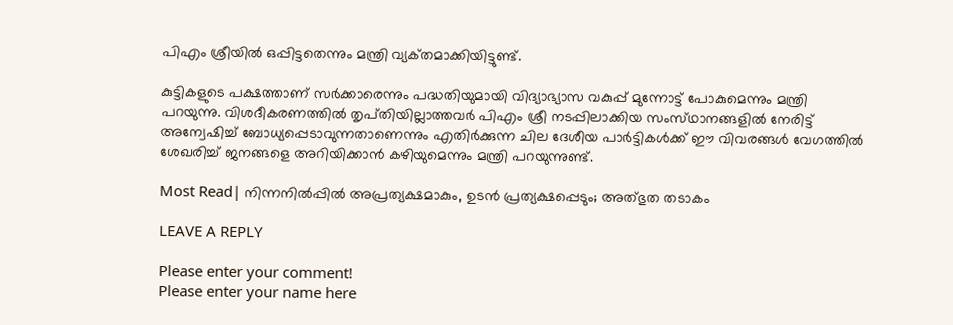പിഎം ശ്രീയിൽ ഒപ്പിട്ടതെന്നും മന്ത്രി വ്യക്‌തമാക്കിയിട്ടുണ്ട്.

കുട്ടികളുടെ പക്ഷത്താണ് സർക്കാരെന്നും പദ്ധതിയുമായി വിദ്യാഭ്യാസ വകുപ്പ് മുന്നോട്ട് പോകുമെന്നും മന്ത്രി പറയുന്നു. വിശദീകരണത്തിൽ തൃപ്‌തിയില്ലാത്തവർ പിഎം ശ്രീ നടപ്പിലാക്കിയ സംസ്‌ഥാനങ്ങളിൽ നേരിട്ട് അന്വേഷിച്ച് ബോധ്യപ്പെടാവുന്നതാണെന്നും എതിർക്കുന്ന ചില ദേശീയ പാർട്ടികൾക്ക് ഈ വിവരങ്ങൾ വേഗത്തിൽ ശേഖരിച്ച് ജനങ്ങളെ അറിയിക്കാൻ കഴിയുമെന്നും മന്ത്രി പറയുന്നുണ്ട്.

Most Read| നിന്നനിൽപ്പിൽ അപ്രത്യക്ഷമാകും, ഉടൻ പ്രത്യക്ഷപ്പെടും; അത്‌ഭുത തടാകം

LEAVE A REPLY

Please enter your comment!
Please enter your name here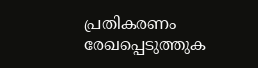പ്രതികരണം രേഖപ്പെടുത്തുക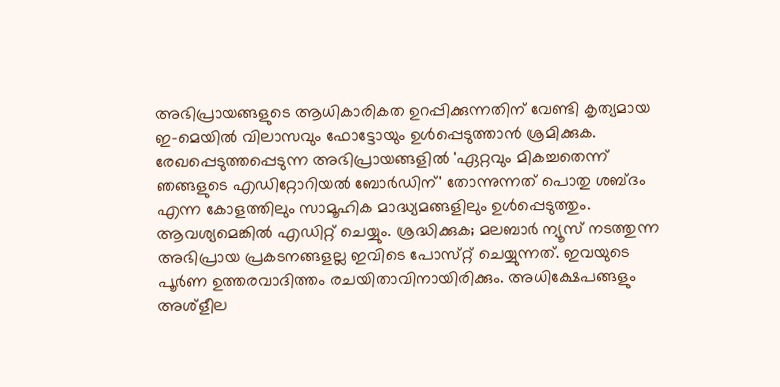അഭിപ്രായങ്ങളുടെ ആധികാരികത ഉറപ്പിക്കുന്നതിന് വേണ്ടി കൃത്യമായ ഇ-മെയിൽ വിലാസവും ഫോട്ടോയും ഉൾപ്പെടുത്താൻ ശ്രമിക്കുക. രേഖപ്പെടുത്തപ്പെടുന്ന അഭിപ്രായങ്ങളിൽ 'ഏറ്റവും മികച്ചതെന്ന് ഞങ്ങളുടെ എഡിറ്റോറിയൽ ബോർഡിന്' തോന്നുന്നത് പൊതു ശബ്‌ദം എന്ന കോളത്തിലും സാമൂഹിക മാദ്ധ്യമങ്ങളിലും ഉൾപ്പെടുത്തും. ആവശ്യമെങ്കിൽ എഡിറ്റ് ചെയ്യും. ശ്രദ്ധിക്കുക; മലബാർ ന്യൂസ് നടത്തുന്ന അഭിപ്രായ പ്രകടനങ്ങളല്ല ഇവിടെ പോസ്‌റ്റ് ചെയ്യുന്നത്. ഇവയുടെ പൂർണ ഉത്തരവാദിത്തം രചയിതാവിനായിരിക്കും. അധിക്ഷേപങ്ങളും അശ്‌ളീല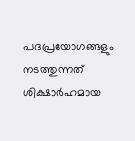പദപ്രയോഗങ്ങളും നടത്തുന്നത് ശിക്ഷാർഹമായ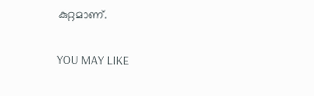കുറ്റമാണ്.

YOU MAY LIKE